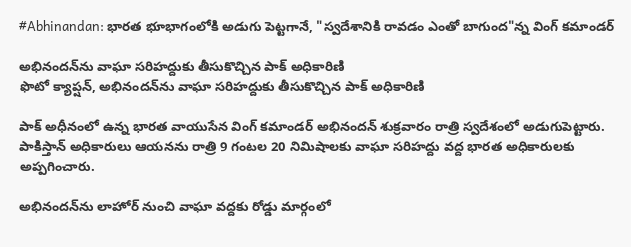#Abhinandan: భారత భూభాగంలోకి అడుగు పెట్టగానే, "స్వదేశానికి రావడం ఎంతో బాగుంద"న్న వింగ్ కమాండర్

అభినందన్‌ను వాఘా సరిహద్దుకు తీసుకొచ్చిన పాక్ అధికారిణి
ఫొటో క్యాప్షన్, అభినందన్‌ను వాఘా సరిహద్దుకు తీసుకొచ్చిన పాక్ అధికారిణి

పాక్ అధీనంలో ఉన్న భారత వాయుసేన వింగ్ కమాండర్ అభినందన్ శుక్రవారం రాత్రి స్వదేశంలో అడుగుపెట్టారు. పాకిస్తాన్ అధికారులు ఆయనను రాత్రి 9 గంటల 20 నిమిషాలకు వాఘా సరిహద్దు వద్ద భారత అధికారులకు అప్పగించారు.

అభినందన్‌ను లాహోర్ నుంచి వాఘా వద్దకు రోడ్డు మార్గంలో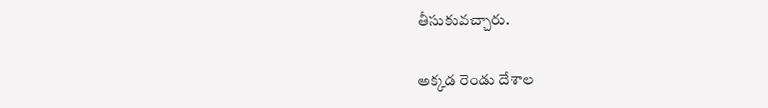తీసుకువచ్చారు.

అక్కడ రెండు దేశాల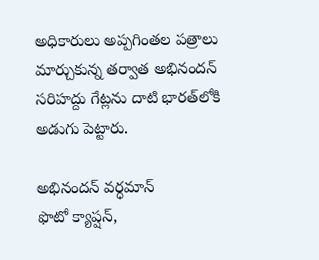అధికారులు అప్పగింతల పత్రాలు మార్చుకున్న తర్వాత అభినందన్ సరిహద్దు గేట్లను దాటి భారత్‌లోకి అడుగు పెట్టారు.

అభినందన్ వర్ధమాన్
ఫొటో క్యాప్షన్,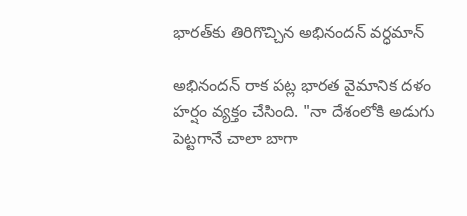భారత్‌కు తిరిగొచ్చిన అభినందన్ వర్ధమాన్

అభినందన్ రాక పట్ల భారత వైమానిక దళం హర్షం వ్యక్తం చేసింది. "నా దేశంలోకి అడుగు పెట్టగానే చాలా బాగా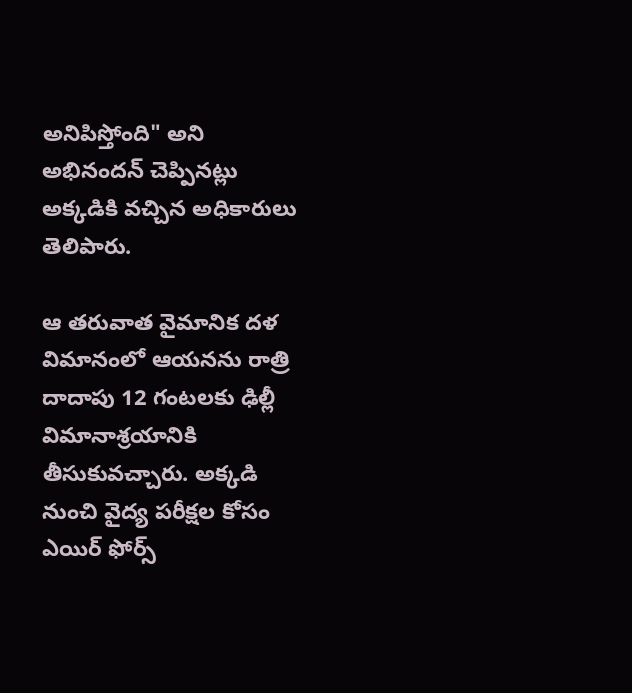అనిపిస్తోంది" అని అభినందన్ చెప్పినట్లు అక్కడికి వచ్చిన అధికారులు తెలిపారు.

ఆ తరువాత వైమానిక దళ విమానంలో ఆయనను రాత్రి దాదాపు 12 గంటలకు ఢిల్లీ విమానాశ్రయానికి తీసుకువచ్చారు. అక్కడి నుంచి వైద్య పరీక్షల కోసం ఎయిర్ ఫోర్స్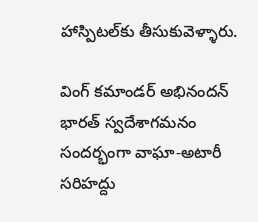హాస్పిటల్‌కు తీసుకువెళ్ళారు.

వింగ్ కమాండర్ అభినందన్ భారత్ స్వదేశాగమనం సందర్భంగా వాఘా-అటారీ సరిహద్దు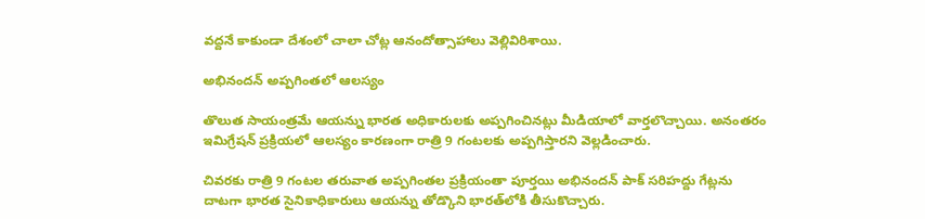వద్దనే కాకుండా దేశంలో చాలా చోట్ల ఆనందోత్సాహాలు వెల్లివిరిశాయి.

అభినందన్ అప్పగింతలో ఆలస్యం

తొలుత సాయంత్రమే ఆయన్ను భారత అధికారులకు అప్పగించినట్లు మీడియాలో వార్తలొచ్చాయి. అనంతరం ఇమిగ్రేషన్ ప్రక్రియలో ఆలస్యం కారణంగా రాత్రి 9 గంటలకు అప్పగిస్తారని వెల్లడించారు.

చివరకు రాత్రి 9 గంటల తరువాత అప్పగింతల ప్రక్రియంతా పూర్తయి అభినందన్ పాక్ సరిహద్దు గేట్లను దాటగా భారత సైనికాధికారులు ఆయన్ను తోడ్కొని భారత్‌లోకి తీసుకొచ్చారు.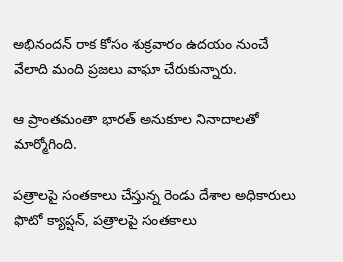అభినందన్ రాక కోసం శుక్రవారం ఉదయం నుంచే వేలాది మంది ప్రజలు వాఘా చేరుకున్నారు.

ఆ ప్రాంతమంతా భారత్ అనుకూల నినాదాలతో మార్మోగింది.

పత్రాలపై సంతకాలు చేస్తున్న రెండు దేశాల అధికారులు
ఫొటో క్యాప్షన్, పత్రాలపై సంతకాలు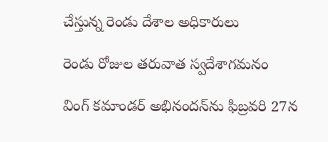చేస్తున్న రెండు దేశాల అధికారులు

రెండు రోజుల తరువాత స్వదేశాగమనం

వింగ్ కమాండర్ అభినందన్‌ను ఫిబ్రవరి 27న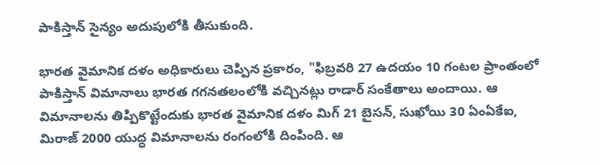పాకిస్తాన్ సైన్యం అదుపులోకి తీసుకుంది.

భారత వైమానిక దళం అధికారులు చెప్పిన ప్రకారం, "ఫిబ్రవరి 27 ఉదయం 10 గంటల ప్రాంతంలో పాకిస్తాన్ విమానాలు భారత గగనతలంలోకి వచ్చినట్లు రాడార్ సంకేతాలు అందాయి. ఆ విమానాలను తిప్పికొట్టేందుకు భారత వైమానిక దళం మిగ్ 21 బైసన్, సుఖోయి 30 ఏంఏకేఐ, మిరాజ్ 2000 యుద్ధ విమానాలను రంగంలోకి దింపింది. ఆ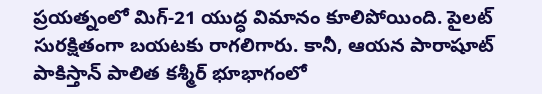ప్రయత్నంలో మిగ్-21 యుద్ధ విమానం కూలిపోయింది. పైలట్ సురక్షితంగా బయటకు రాగలిగారు. కానీ, ఆయన పారాషూట్ పాకిస్తాన్ పాలిత కశ్మీర్ భూభాగంలో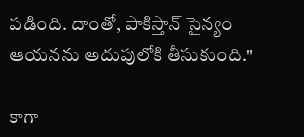పడింది. దాంతో, పాకిస్తాన్ సైన్యం ఆయనను అదుపులోకి తీసుకుంది."

కాగా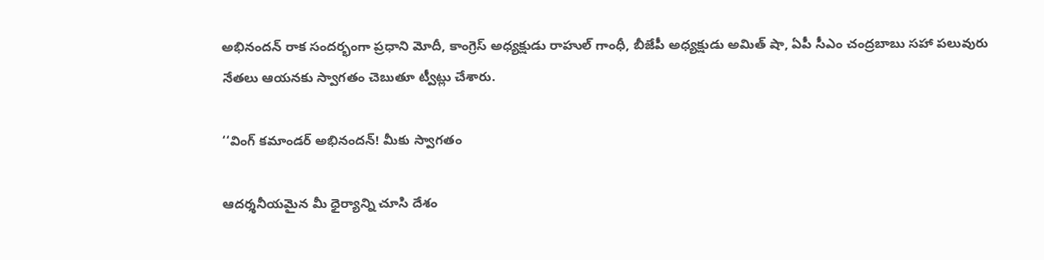అభినందన్ రాక సందర్భంగా ప్రధాని మోదీ, కాంగ్రెస్ అధ్యక్షుడు రాహుల్ గాంధీ, బీజేపీ అధ్యక్షుడు అమిత్ షా, ఏపీ సీఎం చంద్రబాబు సహా పలువురు నేతలు ఆయనకు స్వాగతం చెబుతూ ట్వీట్లు చేశారు.

‘‘వింగ్ కమాండర్ అభినందన్! మీకు స్వాగతం

ఆదర్శనీయమైన మీ ధైర్యాన్ని చూసి దేశం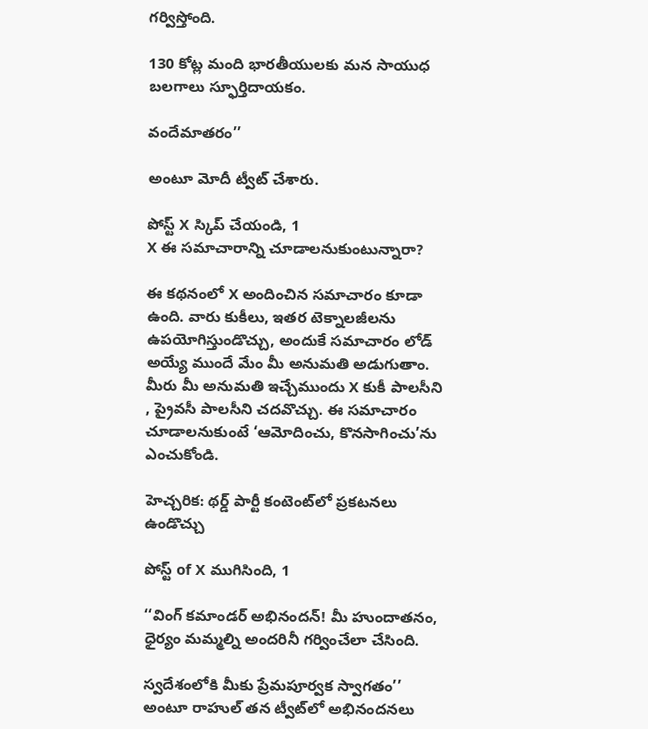గర్విస్తోంది.

130 కోట్ల మంది భారతీయులకు మన సాయుధ బలగాలు స్ఫూర్తిదాయకం.

వందేమాతరం’’

అంటూ మోదీ ట్వీట్ చేశారు.

పోస్ట్‌ X స్కిప్ చేయండి, 1
X ఈ సమాచారాన్ని చూడాలనుకుంటున్నారా?

ఈ కథనంలో X అందించిన సమాచారం కూడా ఉంది. వారు కుకీలు, ఇతర టెక్నాలజీలను ఉపయోగిస్తుండొచ్చు, అందుకే సమాచారం లోడ్ అయ్యే ముందే మేం మీ అనుమతి అడుగుతాం. మీరు మీ అనుమతి ఇచ్చేముందు X కుకీ పాలసీని , ప్రైవసీ పాలసీని చదవొచ్చు. ఈ సమాచారం చూడాలనుకుంటే ‘ఆమోదించు, కొనసాగించు’ను ఎంచుకోండి.

హెచ్చరిక: థర్డ్ పార్టీ కంటెంట్‌లో ప్రకటనలు ఉండొచ్చు

పోస్ట్ of X ముగిసింది, 1

‘‘వింగ్ కమాండర్ అభినందన్! మీ హుందాతనం, ధైర్యం మమ్మల్ని అందరినీ గర్వించేలా చేసింది.

స్వదేశంలోకి మీకు ప్రేమపూర్వక స్వాగతం’’ అంటూ రాహుల్ తన ట్వీట్‌లో అభినందనలు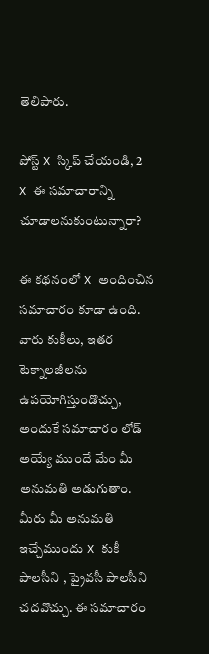తెలిపారు.

పోస్ట్‌ X స్కిప్ చేయండి, 2
X ఈ సమాచారాన్ని చూడాలనుకుంటున్నారా?

ఈ కథనంలో X అందించిన సమాచారం కూడా ఉంది. వారు కుకీలు, ఇతర టెక్నాలజీలను ఉపయోగిస్తుండొచ్చు, అందుకే సమాచారం లోడ్ అయ్యే ముందే మేం మీ అనుమతి అడుగుతాం. మీరు మీ అనుమతి ఇచ్చేముందు X కుకీ పాలసీని , ప్రైవసీ పాలసీని చదవొచ్చు. ఈ సమాచారం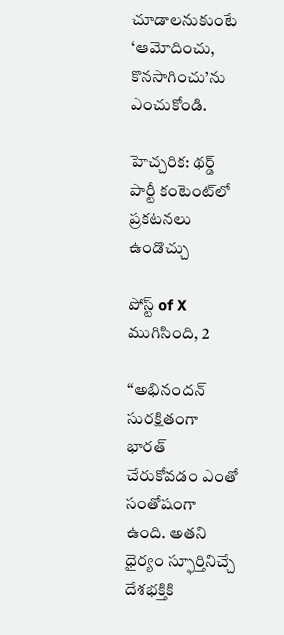చూడాలనుకుంటే ‘ఆమోదించు, కొనసాగించు’ను ఎంచుకోండి.

హెచ్చరిక: థర్డ్ పార్టీ కంటెంట్‌లో ప్రకటనలు ఉండొచ్చు

పోస్ట్ of X ముగిసింది, 2

‘‘అభినందన్ సురక్షితంగా భారత్ చేరుకోవడం ఎంతో సంతోషంగా ఉంది. అతని ధైర్యం స్ఫూర్తినిచ్చే దేశభక్తికి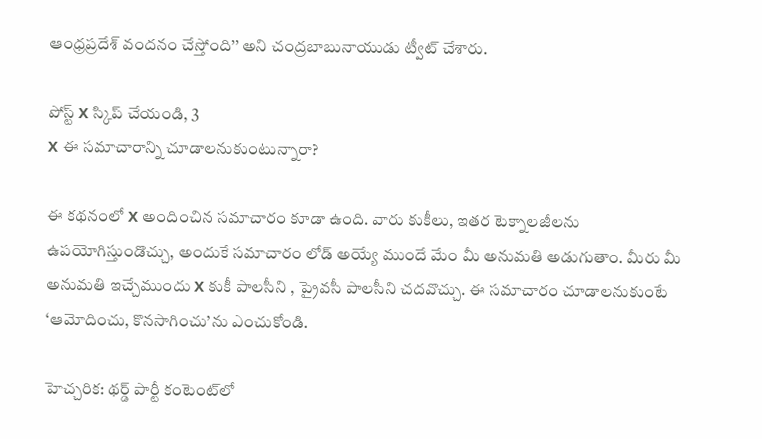ఆంధ్రప్రదేశ్ వందనం చేస్తోంది’’ అని చంద్రబాబునాయుడు ట్వీట్ చేశారు.

పోస్ట్‌ X స్కిప్ చేయండి, 3
X ఈ సమాచారాన్ని చూడాలనుకుంటున్నారా?

ఈ కథనంలో X అందించిన సమాచారం కూడా ఉంది. వారు కుకీలు, ఇతర టెక్నాలజీలను ఉపయోగిస్తుండొచ్చు, అందుకే సమాచారం లోడ్ అయ్యే ముందే మేం మీ అనుమతి అడుగుతాం. మీరు మీ అనుమతి ఇచ్చేముందు X కుకీ పాలసీని , ప్రైవసీ పాలసీని చదవొచ్చు. ఈ సమాచారం చూడాలనుకుంటే ‘ఆమోదించు, కొనసాగించు’ను ఎంచుకోండి.

హెచ్చరిక: థర్డ్ పార్టీ కంటెంట్‌లో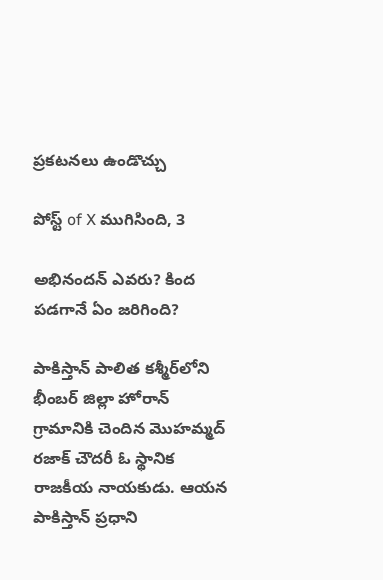ప్రకటనలు ఉండొచ్చు

పోస్ట్ of X ముగిసింది, 3

అభినందన్ ఎవరు? కింద పడగానే ఏం జరిగింది?

పాకిస్తాన్ పాలిత కశ్మీర్‌లోని భీంబర్ జిల్లా హోరాన్ గ్రామానికి చెందిన మొహమ్మద్ రజాక్ చౌదరీ ఓ స్థానిక రాజకీయ నాయకుడు. ఆయన పాకిస్తాన్ ప్రధాని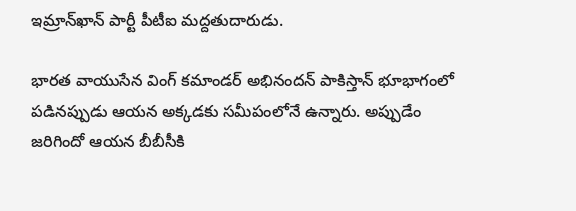ఇమ్రాన్‌ఖాన్ పార్టీ పీటీఐ మద్దతుదారుడు.

భారత వాయుసేన వింగ్ కమాండర్ అభినందన్ పాకిస్తాన్ భూభాగంలో పడినప్పుడు ఆయన అక్కడకు సమీపంలోనే ఉన్నారు. అప్పుడేం జరిగిందో ఆయన బీబీసీకి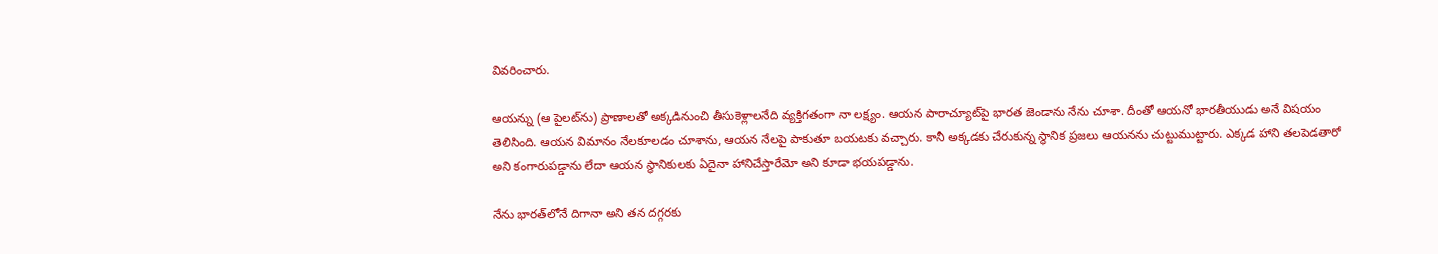వివరించారు.

ఆయన్ను (ఆ పైలట్‌ను) ప్రాణాలతో అక్కడినుంచి తీసుకెళ్లాలనేది వ్యక్తిగతంగా నా లక్ష్యం. ఆయన పారాచ్యూట్‌పై భారత జెండాను నేను చూశా. దీంతో ఆయనో భారతీయుడు అనే విషయం తెలిసింది. ఆయన విమానం నేలకూలడం చూశాను, ఆయన నేలపై పాకుతూ బయటకు వచ్చారు. కానీ అక్కడకు చేరుకున్న స్థానిక ప్రజలు ఆయనను చుట్టుముట్టారు. ఎక్కడ హాని తలపెడతారో అని కంగారుపడ్డాను లేదా ఆయన స్థానికులకు ఏదైనా హానిచేస్తారేమో అని కూడా భయపడ్డాను.

నేను భారత్‌లోనే దిగానా అని తన దగ్గరకు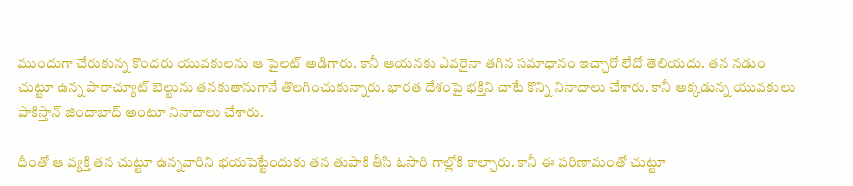ముందుగా చేరుకున్న కొందరు యువకులను ఆ పైలట్ అడిగారు. కానీ ఆయనకు ఎవరైనా తగిన సమాధానం ఇచ్చారో లేదో తెలియదు. తన నడుం చుట్టూ ఉన్న పారాచ్యూట్ బెల్టును తనకుతానుగానే తొలగించుకున్నారు. భారత దేశంపై భక్తిని చాటే కొన్ని నినాదాలు చేశారు. కానీ అక్కడున్న యువకులు పాకిస్తాన్ జిందాబాద్ అంటూ నినాదాలు చేశారు.

దీంతో ఆ వ్యక్తి తన చుట్టూ ఉన్నవారిని భయపెట్టేందుకు తన తుపాకి తీసి ఓసారి గాల్లోకి కాల్చారు. కానీ ఈ పరిణామంతో చుట్టూ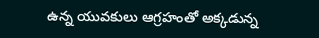ఉన్న యువకులు ఆగ్రహంతో అక్కడున్న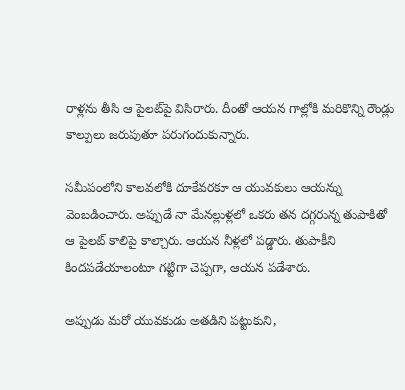రాళ్లను తీసి ఆ పైలట్‌పై విసిరారు. దీంతో ఆయన గాల్లోకి మరికొన్ని రౌండ్లు కాల్పులు జరుపుతూ పరుగందుకున్నారు.

సమీపంలోని కాలవలోకి దూకేవరకూ ఆ యువకులు ఆయన్ను వెంబడించారు. అప్పుడే నా మేనల్లుళ్లలో ఒకరు తన దగ్గరున్న తుపాకితో ఆ పైలట్ కాలిపై కాల్చారు. ఆయన నీళ్లలో పడ్డారు. తుపాకీని కిందపడేయాలంటూ గట్టిగా చెప్పగా, ఆయన పడేశారు.

అప్పుడు మరో యువకుడు అతడిని పట్టుకుని,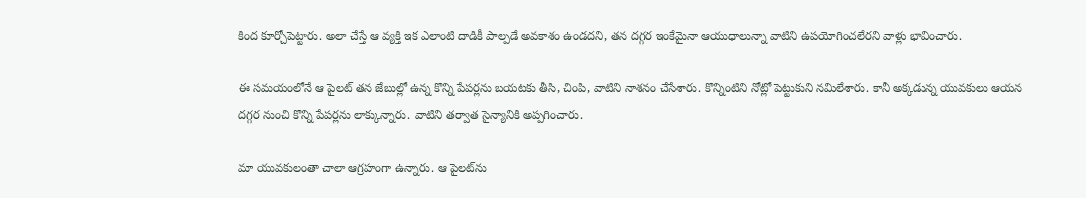కింద కూర్చోపెట్టారు. అలా చేస్తే ఆ వ్యక్తి ఇక ఎలాంటి దాడికీ పాల్పడే అవకాశం ఉండదని, తన దగ్గర ఇంకేమైనా ఆయుధాలున్నా వాటిని ఉపయోగించలేరని వాళ్లు భావించారు.

ఈ సమయంలోనే ఆ పైలట్ తన జేబుల్లో ఉన్న కొన్ని పేపర్లను బయటకు తీసి, చింపి, వాటిని నాశనం చేసేశారు. కొన్నింటిని నోట్లో పెట్టుకుని నమిలేశారు. కానీ అక్కడున్న యువకులు ఆయన దగ్గర నుంచి కొన్ని పేపర్లను లాక్కున్నారు. వాటిని తర్వాత సైన్యానికి అప్పగించారు.

మా యువకులంతా చాలా ఆగ్రహంగా ఉన్నారు. ఆ పైలట్‌ను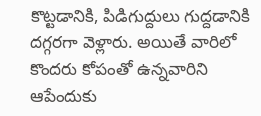కొట్టడానికి, పిడిగుద్దులు గుద్దడానికి దగ్గరగా వెళ్లారు. అయితే వారిలో కొందరు కోపంతో ఉన్నవారిని ఆపేందుకు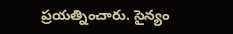ప్రయత్నించారు. సైన్యం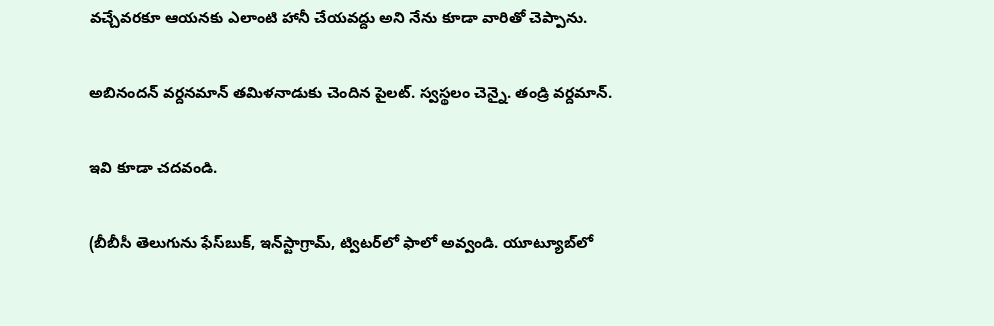వచ్చేవరకూ ఆయనకు ఎలాంటి హానీ చేయవద్దు అని నేను కూడా వారితో చెప్పాను.

అబినందన్ వర్దనమాన్ తమిళనాడుకు చెందిన పైలట్. స్వస్థలం చెన్నై. తండ్రి వర్దమాన్.

ఇవి కూడా చదవండి.

(బీబీసీ తెలుగును ఫేస్‌బుక్, ఇన్‌స్టాగ్రామ్‌, ట్విటర్‌లో ఫాలో అవ్వండి. యూట్యూబ్‌లో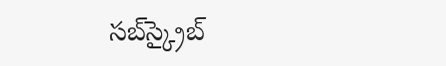సబ్‌స్క్రైబ్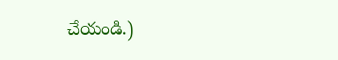చేయండి.)